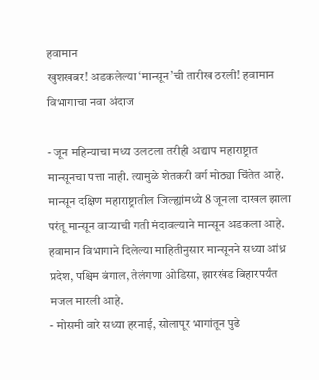हवामान
खुशखबर! अडकलेल्या ‘मान्सून’ची तारीख ठरली! हवामान विभागाचा नवा अंदाज

- जून महिन्याचा मध्य उलटला तरीही अद्याप महाराष्ट्रात मान्सूनचा पत्ता नाही. त्यामुळे शेतकरी वर्ग मोठ्या चिंतेत आहे. मान्सून दक्षिण महाराष्ट्रातील जिल्ह्यांमध्ये 8 जूनला दाखल झाला परंतू मान्सून वाऱ्याची गती मंदावल्याने मान्सून अडकला आहे. हवामान विभागाने दिलेल्या माहितीनुसार मान्सूनने सध्या आंध्र प्रदेश, पश्चिम बंगाल, तेलंगणा ओडिसा, झारखंड बिहारपर्यंत मजल मारली आहे.
- मोसमी वारे सध्या हरनाई, सोलापूर भागांतून पुढे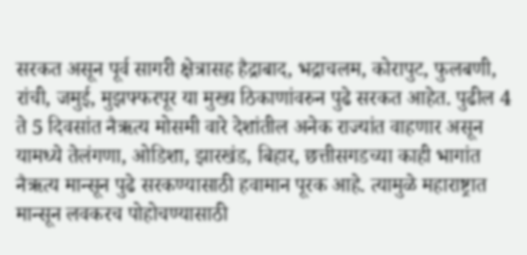सरकत असून पूर्व सागरी क्षेत्रासह हैद्राबाद, भद्राचलम, कोरापुट, फुलबणी, रांची, जमुई, मुझफ्फरपूर या मुख्य ठिकाणांवरुन पुढे सरकत आहेत. पुढील 4 ते 5 दिवसांत नैऋत्य मोसमी वारे देशांतील अनेक राज्यांत वाहणार असून यामध्ये तेलंगणा, ओडिशा, झारखंड, बिहार, छत्तीसगडच्या काही भागांत नैऋत्य मान्सून पुढे सरकण्यासाठी हवामान पूरक आहे. त्यामुळे महाराष्ट्रात मान्सून लवकरच पोहोचण्यासाठी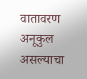वातावरण अनूकुल असल्याचा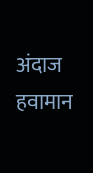अंदाज हवामान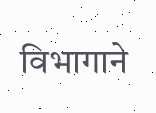विभागाने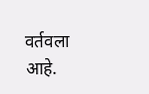वर्तवला आहे.